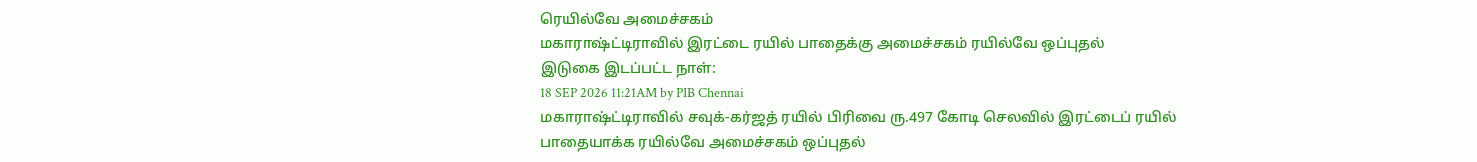ரெயில்வே அமைச்சகம்
மகாராஷ்ட்டிராவில் இரட்டை ரயில் பாதைக்கு அமைச்சகம் ரயில்வே ஒப்புதல்
இடுகை இடப்பட்ட நாள்:
18 SEP 2026 11:21AM by PIB Chennai
மகாராஷ்ட்டிராவில் சவுக்-கர்ஜத் ரயில் பிரிவை ரு.497 கோடி செலவில் இரட்டைப் ரயில் பாதையாக்க ரயில்வே அமைச்சகம் ஒப்புதல்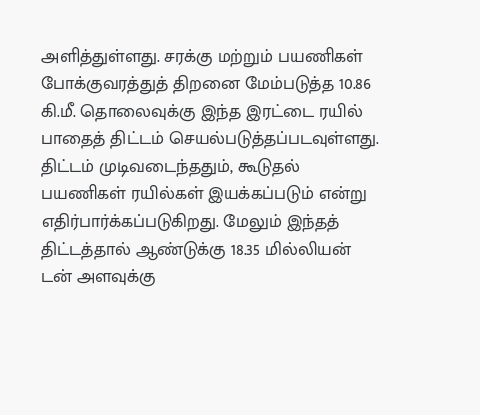அளித்துள்ளது. சரக்கு மற்றும் பயணிகள் போக்குவரத்துத் திறனை மேம்படுத்த 10.86 கி.மீ. தொலைவுக்கு இந்த இரட்டை ரயில் பாதைத் திட்டம் செயல்படுத்தப்படவுள்ளது. திட்டம் முடிவடைந்ததும், கூடுதல் பயணிகள் ரயில்கள் இயக்கப்படும் என்று எதிர்பார்க்கப்படுகிறது. மேலும் இந்தத் திட்டத்தால் ஆண்டுக்கு 18.35 மில்லியன் டன் அளவுக்கு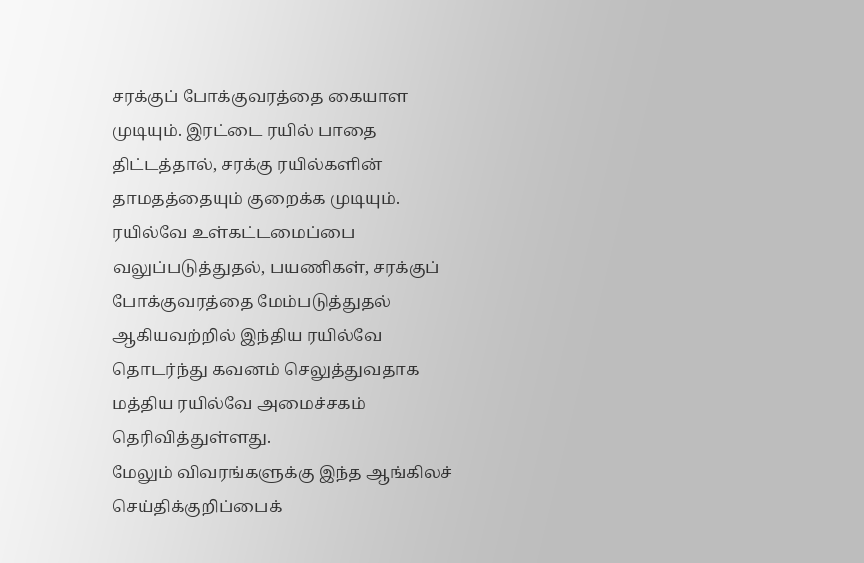சரக்குப் போக்குவரத்தை கையாள முடியும். இரட்டை ரயில் பாதை திட்டத்தால், சரக்கு ரயில்களின் தாமதத்தையும் குறைக்க முடியும். ரயில்வே உள்கட்டமைப்பை வலுப்படுத்துதல், பயணிகள், சரக்குப் போக்குவரத்தை மேம்படுத்துதல் ஆகியவற்றில் இந்திய ரயில்வே தொடர்ந்து கவனம் செலுத்துவதாக மத்திய ரயில்வே அமைச்சகம் தெரிவித்துள்ளது.
மேலும் விவரங்களுக்கு இந்த ஆங்கிலச் செய்திக்குறிப்பைக்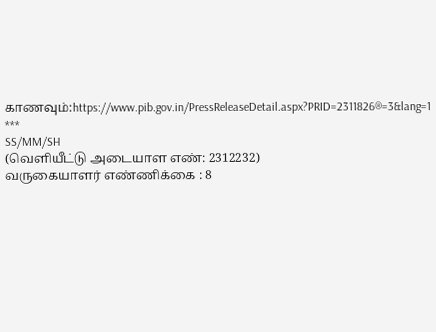காணவும்:https://www.pib.gov.in/PressReleaseDetail.aspx?PRID=2311826®=3&lang=1
***
SS/MM/SH
(வெளியீட்டு அடையாள எண்: 2312232)
வருகையாளர் எண்ணிக்கை : 8